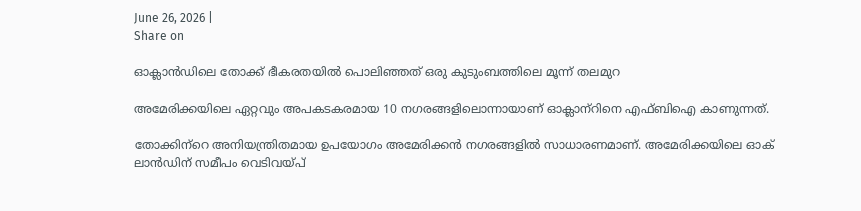June 26, 2026 |
Share on

ഓക്ലാന്‍ഡിലെ തോക്ക് ഭീകരതയില്‍ പൊലിഞ്ഞത് ഒരു കുടുംബത്തിലെ മൂന്ന് തലമുറ

അമേരിക്കയിലെ ഏറ്റവും അപകടകരമായ 10 നഗരങ്ങളിലൊന്നായാണ് ഓക്ലാന്‌റിനെ എഫ്ബിഐ കാണുന്നത്.

തോക്കിന്‌റെ അനിയന്ത്രിതമായ ഉപയോഗം അമേരിക്കന്‍ നഗരങ്ങളില്‍ സാധാരണമാണ്. അമേരിക്കയിലെ ഓക് ലാന്‍ഡിന് സമീപം വെടിവയ്പ്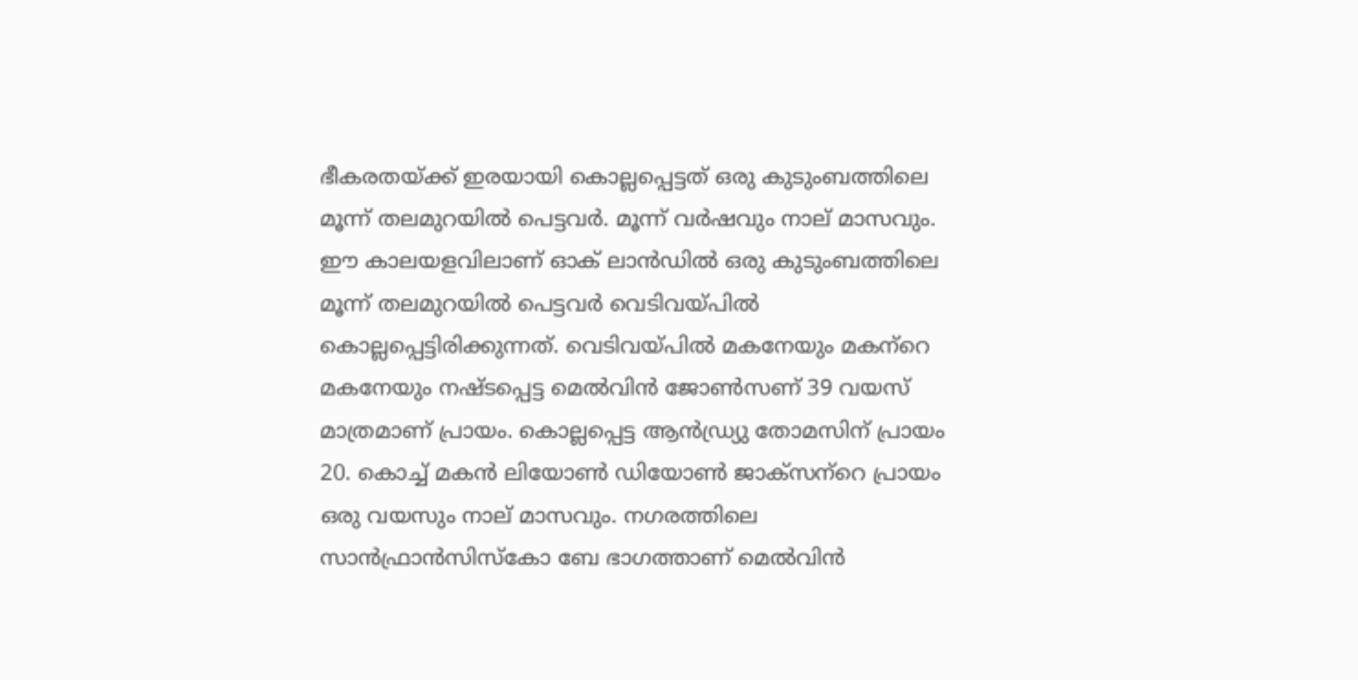ഭീകരതയ്ക്ക് ഇരയായി കൊല്ലപ്പെട്ടത് ഒരു കുടുംബത്തിലെ മൂന്ന് തലമുറയില്‍ പെട്ടവര്‍. മൂന്ന് വര്‍ഷവും നാല് മാസവും. ഈ കാലയളവിലാണ് ഓക് ലാന്‍ഡില്‍ ഒരു കുടുംബത്തിലെ മൂന്ന് തലമുറയില്‍ പെട്ടവര്‍ വെടിവയ്പില്‍ കൊല്ലപ്പെട്ടിരിക്കുന്നത്. വെടിവയ്പില്‍ മകനേയും മകന്‌റെ മകനേയും നഷ്ടപ്പെട്ട മെല്‍വിന്‍ ജോണ്‍സണ് 39 വയസ് മാത്രമാണ് പ്രായം. കൊല്ലപ്പെട്ട ആന്‍ഡ്ര്യു തോമസിന് പ്രായം 20. കൊച്ച് മകന്‍ ലിയോണ്‍ ഡിയോണ്‍ ജാക്‌സന്‌റെ പ്രായം ഒരു വയസും നാല് മാസവും. നഗരത്തിലെ സാന്‍ഫ്രാന്‍സിസ്‌കോ ബേ ഭാഗത്താണ് മെല്‍വിന്‍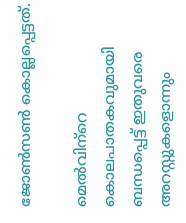ജോണ്‍സണ്‍ കൊല്ലപ്പെട്ടത്.

മെല്‍വിന്‌റെ കൊലപാതകവുമായി ബന്ധപ്പെട്ട് ഇതുവരെ അറസ്റ്റുകളൊന്നും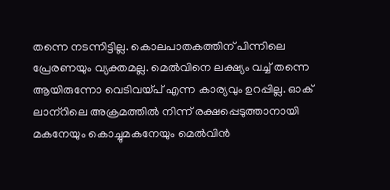തന്നെ നടന്നിട്ടില്ല. കൊലപാതകത്തിന് പിന്നിലെ പ്രേരണയും വ്യക്തമല്ല. മെല്‍വിനെ ലക്ഷ്യം വച്ച് തന്നെ ആയിരുന്നോ വെടിവയ്പ് എന്ന കാര്യവും ഉറപ്പില്ല. ഓക് ലാന്‌റിലെ അക്രമത്തില്‍ നിന്ന് രക്ഷപ്പെടുത്താനായി മകനേയും കൊച്ചുമകനേയും മെല്‍വിന്‍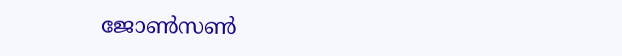ജോണ്‍സണ്‍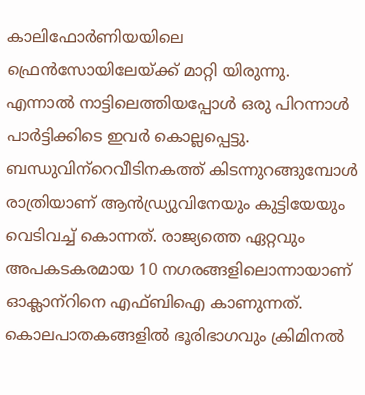കാലിഫോര്‍ണിയയിലെ ഫ്രെന്‍സോയിലേയ്ക്ക് മാറ്റി യിരുന്നു. എന്നാല്‍ നാട്ടിലെത്തിയപ്പോള്‍ ഒരു പിറന്നാള്‍ പാര്‍ട്ടിക്കിടെ ഇവര്‍ കൊല്ലപ്പെട്ടു. ബന്ധുവിന്‌റെവീടിനകത്ത് കിടന്നുറങ്ങുമ്പോള്‍ രാത്രിയാണ് ആന്‍ഡ്ര്യുവിനേയും കുട്ടിയേയും വെടിവച്ച് കൊന്നത്. രാജ്യത്തെ ഏറ്റവും അപകടകരമായ 10 നഗരങ്ങളിലൊന്നായാണ് ഓക്ലാന്‌റിനെ എഫ്ബിഐ കാണുന്നത്. കൊലപാതകങ്ങളില്‍ ഭൂരിഭാഗവും ക്രിമിനല്‍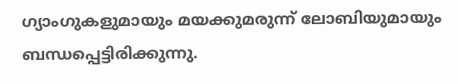ഗ്യാംഗുകളുമായും മയക്കുമരുന്ന് ലോബിയുമായും ബന്ധപ്പെട്ടിരിക്കുന്നു.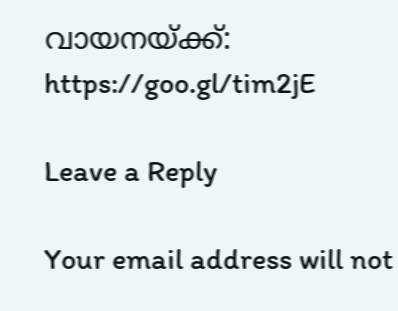വായനയ്ക്ക്: https://goo.gl/tim2jE

Leave a Reply

Your email address will not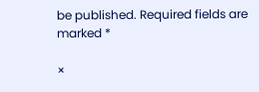be published. Required fields are marked *

×